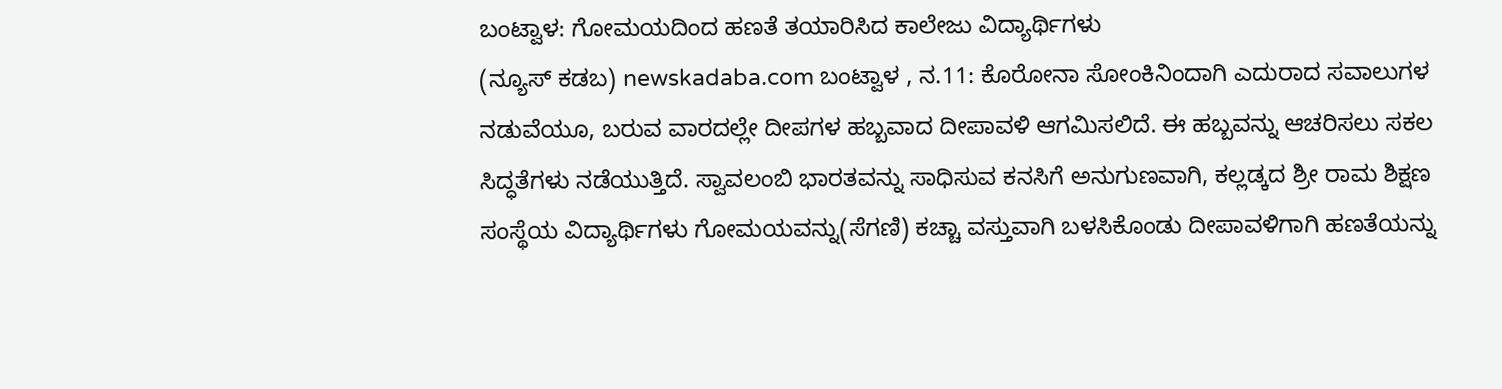ಬಂಟ್ವಾಳ: ಗೋಮಯದಿಂದ ಹಣತೆ ತಯಾರಿಸಿದ ಕಾಲೇಜು ವಿದ್ಯಾರ್ಥಿಗಳು
(ನ್ಯೂಸ್ ಕಡಬ) newskadaba.com ಬಂಟ್ವಾಳ , ನ.11: ಕೊರೋನಾ ಸೋಂಕಿನಿಂದಾಗಿ ಎದುರಾದ ಸವಾಲುಗಳ ನಡುವೆಯೂ, ಬರುವ ವಾರದಲ್ಲೇ ದೀಪಗಳ ಹಬ್ಬವಾದ ದೀಪಾವಳಿ ಆಗಮಿಸಲಿದೆ. ಈ ಹಬ್ಬವನ್ನು ಆಚರಿಸಲು ಸಕಲ ಸಿದ್ಧತೆಗಳು ನಡೆಯುತ್ತಿದೆ. ಸ್ವಾವಲಂಬಿ ಭಾರತವನ್ನು ಸಾಧಿಸುವ ಕನಸಿಗೆ ಅನುಗುಣವಾಗಿ, ಕಲ್ಲಡ್ಕದ ಶ್ರೀ ರಾಮ ಶಿಕ್ಷಣ ಸಂಸ್ಥೆಯ ವಿದ್ಯಾರ್ಥಿಗಳು ಗೋಮಯವನ್ನು(ಸೆಗಣಿ) ಕಚ್ಚಾ ವಸ್ತುವಾಗಿ ಬಳಸಿಕೊಂಡು ದೀಪಾವಳಿಗಾಗಿ ಹಣತೆಯನ್ನು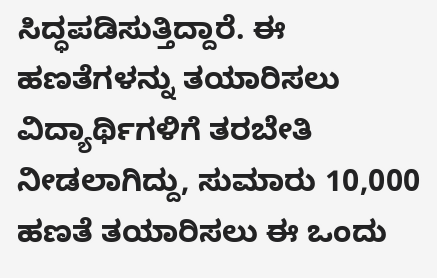ಸಿದ್ಧಪಡಿಸುತ್ತಿದ್ದಾರೆ. ಈ ಹಣತೆಗಳನ್ನು ತಯಾರಿಸಲು ವಿದ್ಯಾರ್ಥಿಗಳಿಗೆ ತರಬೇತಿ ನೀಡಲಾಗಿದ್ದು, ಸುಮಾರು 10,000 ಹಣತೆ ತಯಾರಿಸಲು ಈ ಒಂದು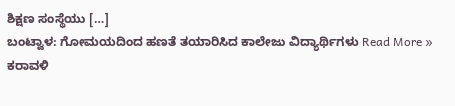ಶಿಕ್ಷಣ ಸಂಸ್ಥೆಯು […]
ಬಂಟ್ವಾಳ: ಗೋಮಯದಿಂದ ಹಣತೆ ತಯಾರಿಸಿದ ಕಾಲೇಜು ವಿದ್ಯಾರ್ಥಿಗಳು Read More »
ಕರಾವಳಿ